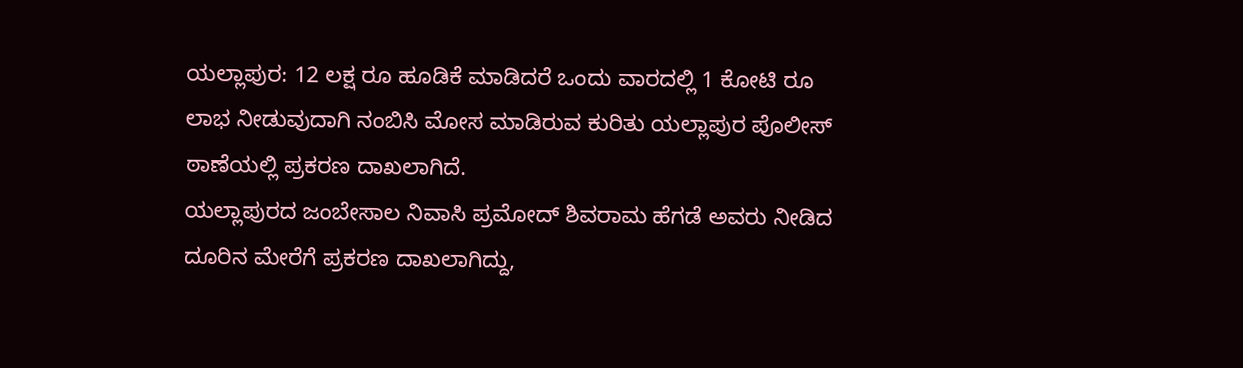ಯಲ್ಲಾಪುರ: 12 ಲಕ್ಷ ರೂ ಹೂಡಿಕೆ ಮಾಡಿದರೆ ಒಂದು ವಾರದಲ್ಲಿ 1 ಕೋಟಿ ರೂ ಲಾಭ ನೀಡುವುದಾಗಿ ನಂಬಿಸಿ ಮೋಸ ಮಾಡಿರುವ ಕುರಿತು ಯಲ್ಲಾಪುರ ಪೊಲೀಸ್ ಠಾಣೆಯಲ್ಲಿ ಪ್ರಕರಣ ದಾಖಲಾಗಿದೆ.
ಯಲ್ಲಾಪುರದ ಜಂಬೇಸಾಲ ನಿವಾಸಿ ಪ್ರಮೋದ್ ಶಿವರಾಮ ಹೆಗಡೆ ಅವರು ನೀಡಿದ ದೂರಿನ ಮೇರೆಗೆ ಪ್ರಕರಣ ದಾಖಲಾಗಿದ್ದು,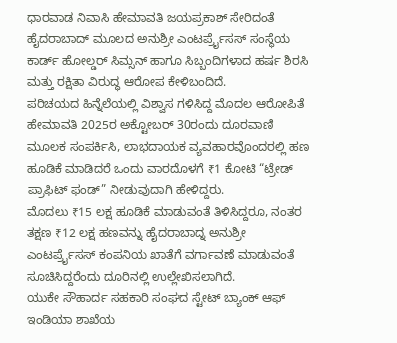ಧಾರವಾಡ ನಿವಾಸಿ ಹೇಮಾವತಿ ಜಯಪ್ರಕಾಶ್ ಸೇರಿದಂತೆ ಹೈದರಾಬಾದ್ ಮೂಲದ ಅನುಶ್ರೀ ಎಂಟರ್ಪ್ರೈಸಸ್ ಸಂಸ್ಥೆಯ ಕಾರ್ಡ್ ಹೋಲ್ಡರ್ ಸಿಮ್ಸನ್ ಹಾಗೂ ಸಿಬ್ಬಂದಿಗಳಾದ ಹರ್ಷ ಶಿರಸಿ ಮತ್ತು ರಕ್ಷಿತಾ ವಿರುದ್ಧ ಆರೋಪ ಕೇಳಿಬಂದಿದೆ.
ಪರಿಚಯದ ಹಿನ್ನೆಲೆಯಲ್ಲಿ ವಿಶ್ವಾಸ ಗಳಿಸಿದ್ದ ಮೊದಲ ಆರೋಪಿತೆ ಹೇಮಾವತಿ 2025ರ ಅಕ್ಟೋಬರ್ 30ರಂದು ದೂರವಾಣಿ ಮೂಲಕ ಸಂಪರ್ಕಿಸಿ, ಲಾಭದಾಯಕ ವ್ಯವಹಾರವೊಂದರಲ್ಲಿ ಹಣ ಹೂಡಿಕೆ ಮಾಡಿದರೆ ಒಂದು ವಾರದೊಳಗೆ ₹1 ಕೋಟಿ “ಟ್ರೇಡ್ ಪ್ರಾಫಿಟ್ ಫಂಡ್” ನೀಡುವುದಾಗಿ ಹೇಳಿದ್ದರು.
ಮೊದಲು ₹15 ಲಕ್ಷ ಹೂಡಿಕೆ ಮಾಡುವಂತೆ ತಿಳಿಸಿದ್ದರೂ, ನಂತರ ತಕ್ಷಣ ₹12 ಲಕ್ಷ ಹಣವನ್ನು ಹೈದರಾಬಾದ್ನ ಅನುಶ್ರೀ ಎಂಟರ್ಪ್ರೈಸಸ್ ಕಂಪನಿಯ ಖಾತೆಗೆ ವರ್ಗಾವಣೆ ಮಾಡುವಂತೆ ಸೂಚಿಸಿದ್ದರೆಂದು ದೂರಿನಲ್ಲಿ ಉಲ್ಲೇಖಿಸಲಾಗಿದೆ.
ಯುಕೇ ಸೌಹಾರ್ದ ಸಹಕಾರಿ ಸಂಘದ ಸ್ಟೇಟ್ ಬ್ಯಾಂಕ್ ಆಫ್ ಇಂಡಿಯಾ ಶಾಖೆಯ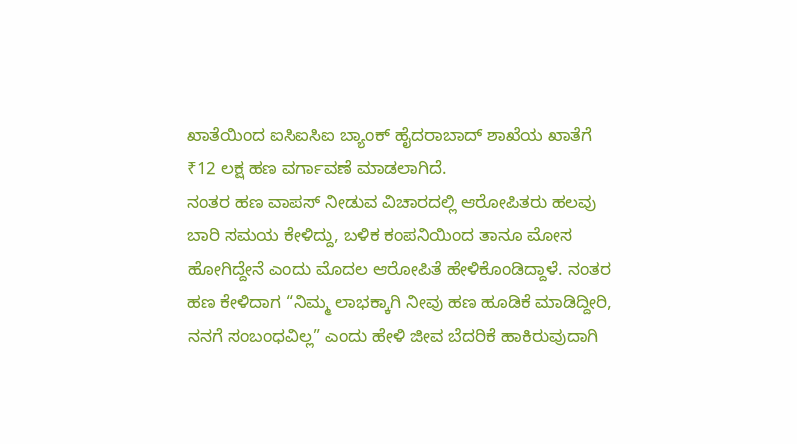ಖಾತೆಯಿಂದ ಐಸಿಐಸಿಐ ಬ್ಯಾಂಕ್ ಹೈದರಾಬಾದ್ ಶಾಖೆಯ ಖಾತೆಗೆ ₹12 ಲಕ್ಷ ಹಣ ವರ್ಗಾವಣೆ ಮಾಡಲಾಗಿದೆ.
ನಂತರ ಹಣ ವಾಪಸ್ ನೀಡುವ ವಿಚಾರದಲ್ಲಿ ಆರೋಪಿತರು ಹಲವು ಬಾರಿ ಸಮಯ ಕೇಳಿದ್ದು, ಬಳಿಕ ಕಂಪನಿಯಿಂದ ತಾನೂ ಮೋಸ ಹೋಗಿದ್ದೇನೆ ಎಂದು ಮೊದಲ ಆರೋಪಿತೆ ಹೇಳಿಕೊಂಡಿದ್ದಾಳೆ. ನಂತರ ಹಣ ಕೇಳಿದಾಗ “ನಿಮ್ಮ ಲಾಭಕ್ಕಾಗಿ ನೀವು ಹಣ ಹೂಡಿಕೆ ಮಾಡಿದ್ದೀರಿ, ನನಗೆ ಸಂಬಂಧವಿಲ್ಲ” ಎಂದು ಹೇಳಿ ಜೀವ ಬೆದರಿಕೆ ಹಾಕಿರುವುದಾಗಿ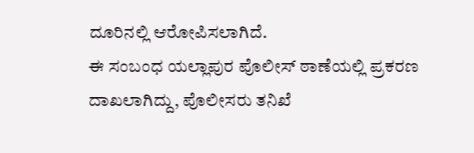ದೂರಿನಲ್ಲಿ ಆರೋಪಿಸಲಾಗಿದೆ.
ಈ ಸಂಬಂಧ ಯಲ್ಲಾಪುರ ಪೊಲೀಸ್ ಠಾಣೆಯಲ್ಲಿ ಪ್ರಕರಣ ದಾಖಲಾಗಿದ್ದು, ಪೊಲೀಸರು ತನಿಖೆ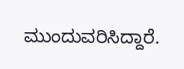ಮುಂದುವರಿಸಿದ್ದಾರೆ.